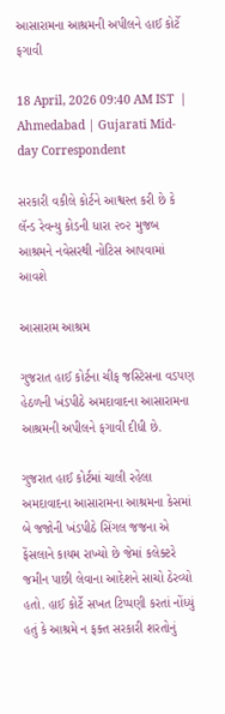આસારામના આશ્રમની અપીલને હાઈ કોર્ટે ફગાવી

18 April, 2026 09:40 AM IST  |  Ahmedabad | Gujarati Mid-day Correspondent

સરકારી વકીલે કોર્ટને આશ્વસ્ત કરી છે કે લૅન્ડ રેવન્યુ કોડની ધારા ૨૦૨ મુજબ આશ્રમને નવેસરથી નોટિસ આપવામાં આવશે

આસારામ આશ્રમ

ગુજરાત હાઈ કોર્ટના ચીફ જસ્ટિસના વડપણ હેઠળની ખંડપીઠે અમદાવાદના આસારામના આશ્રમની અપીલને ફગાવી દીધી છે.

ગુજરાત હાઈ કોર્ટમાં ચાલી રહેલા અમદાવાદના આસારામના આશ્રમના કેસમાં બે જજોની ખંડપીઠે સિંગલ જજના એ ફેંસલાને કાયમ રાખ્યો છે જેમાં કલેક્ટરે જમીન પાછી લેવાના આદેશને સાચો ઠેરવ્યો હતો. હાઈ કોર્ટે સખત ટિપ્પણી કરતાં નોંધ્યું હતું કે આશ્રમે ન ફક્ત સરકારી શરતોનું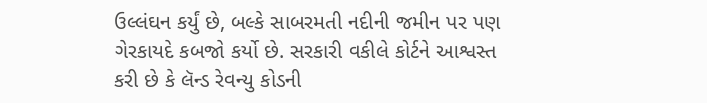ઉલ્લંઘન કર્યું છે, બલ્કે સાબરમતી નદીની જમીન પર પણ ગેરકાયદે કબજો કર્યો છે. સરકારી વકીલે કોર્ટને આશ્વસ્ત કરી છે કે લૅન્ડ રેવન્યુ કોડની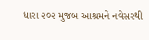ધારા ૨૦૨ મુજબ આશ્રમને નવેસરથી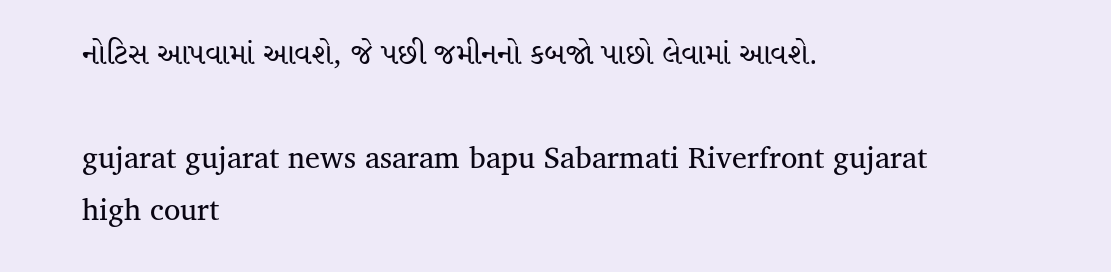નોટિસ આપવામાં આવશે, જે પછી જમીનનો કબજો પાછો લેવામાં આવશે.

gujarat gujarat news asaram bapu Sabarmati Riverfront gujarat high court